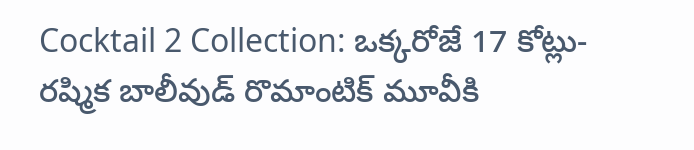Cocktail 2 Collection: ఒక్కరోజే 17 కోట్లు- రష్మిక బాలీవుడ్ రొమాంటిక్ మూవీకి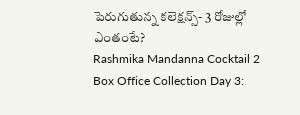పెరుగుతున్న కలెక్షన్స్- 3 రోజుల్లో ఎంతంటే?
Rashmika Mandanna Cocktail 2 Box Office Collection Day 3: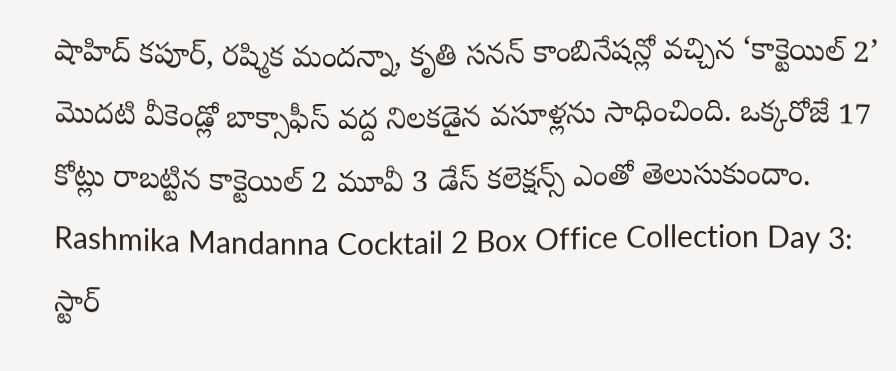షాహిద్ కపూర్, రష్మిక మందన్నా, కృతి సనన్ కాంబినేషన్లో వచ్చిన ‘కాక్టెయిల్ 2’ మొదటి వీకెండ్లో బాక్సాఫీస్ వద్ద నిలకడైన వసూళ్లను సాధించింది. ఒక్కరోజే 17 కోట్లు రాబట్టిన కాక్టెయిల్ 2 మూవీ 3 డేస్ కలెక్షన్స్ ఎంతో తెలుసుకుందాం.
Rashmika Mandanna Cocktail 2 Box Office Collection Day 3: స్టార్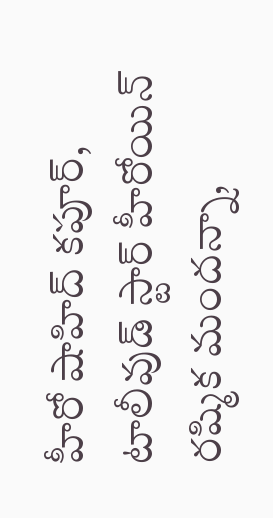హీరో షాహిద్ కపూర్, టాలీవుడ్ స్టార్ హీరోయిన్ రష్మిక మందన్నా,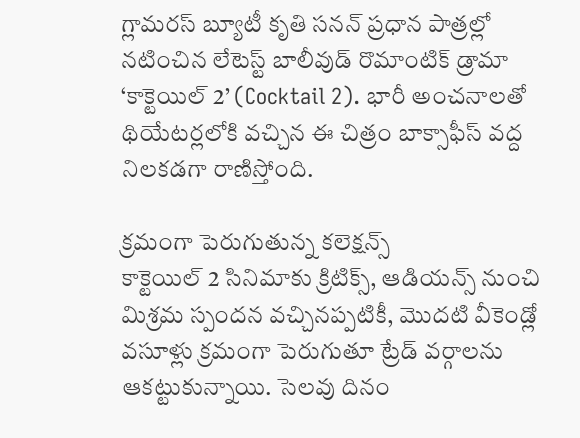గ్లామరస్ బ్యూటీ కృతి సనన్ ప్రధాన పాత్రల్లో నటించిన లేటెస్ట్ బాలీవుడ్ రొమాంటిక్ డ్రామా ‘కాక్టెయిల్ 2’ (Cocktail 2). భారీ అంచనాలతో థియేటర్లలోకి వచ్చిన ఈ చిత్రం బాక్సాఫీస్ వద్ద నిలకడగా రాణిస్తోంది.

క్రమంగా పెరుగుతున్న కలెక్షన్స్
కాక్టెయిల్ 2 సినిమాకు క్రిటిక్స్, ఆడియన్స్ నుంచి మిశ్రమ స్పందన వచ్చినప్పటికీ, మొదటి వీకెండ్లో వసూళ్లు క్రమంగా పెరుగుతూ ట్రేడ్ వర్గాలను ఆకట్టుకున్నాయి. సెలవు దినం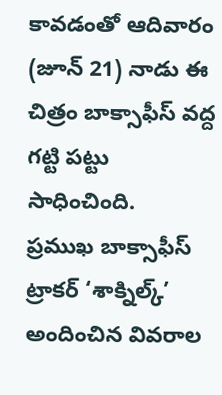కావడంతో ఆదివారం (జూన్ 21) నాడు ఈ చిత్రం బాక్సాఫీస్ వద్ద గట్టి పట్టు సాధించింది.
ప్రముఖ బాక్సాఫీస్ ట్రాకర్ ‘శాక్నిల్క్’ అందించిన వివరాల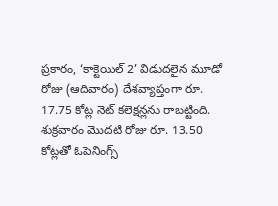ప్రకారం, ‘కాక్టెయిల్ 2’ విడుదలైన మూడో రోజు (ఆదివారం) దేశవ్యాప్తంగా రూ. 17.75 కోట్ల నెట్ కలెక్షన్లను రాబట్టింది. శుక్రవారం మొదటి రోజు రూ. 13.50 కోట్లతో ఓపెనింగ్స్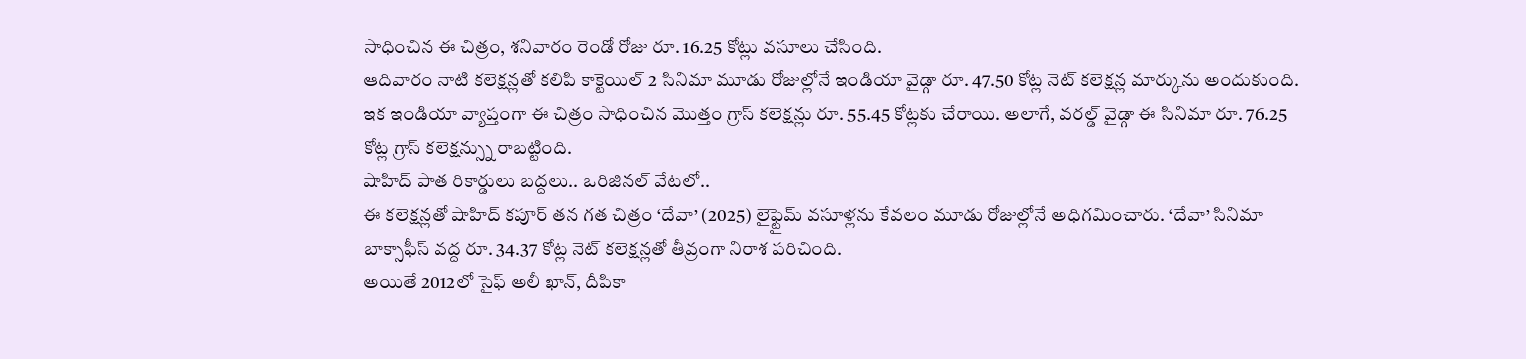సాధించిన ఈ చిత్రం, శనివారం రెండో రోజు రూ. 16.25 కోట్లు వసూలు చేసింది.
ఆదివారం నాటి కలెక్షన్లతో కలిపి కాక్టెయిల్ 2 సినిమా మూడు రోజుల్లోనే ఇండియా వైడ్గా రూ. 47.50 కోట్ల నెట్ కలెక్షన్ల మార్కును అందుకుంది. ఇక ఇండియా వ్యాప్తంగా ఈ చిత్రం సాధించిన మొత్తం గ్రాస్ కలెక్షన్లు రూ. 55.45 కోట్లకు చేరాయి. అలాగే, వరల్డ్ వైడ్గా ఈ సినిమా రూ. 76.25 కోట్ల గ్రాస్ కలెక్షన్స్ను రాబట్టింది.
షాహిద్ పాత రికార్డులు బద్దలు.. ఒరిజినల్ వేటలో..
ఈ కలెక్షన్లతో షాహిద్ కపూర్ తన గత చిత్రం ‘దేవా’ (2025) లైఫ్టైమ్ వసూళ్లను కేవలం మూడు రోజుల్లోనే అధిగమించారు. ‘దేవా’ సినిమా బాక్సాఫీస్ వద్ద రూ. 34.37 కోట్ల నెట్ కలెక్షన్లతో తీవ్రంగా నిరాశ పరిచింది.
అయితే 2012లో సైఫ్ అలీ ఖాన్, దీపికా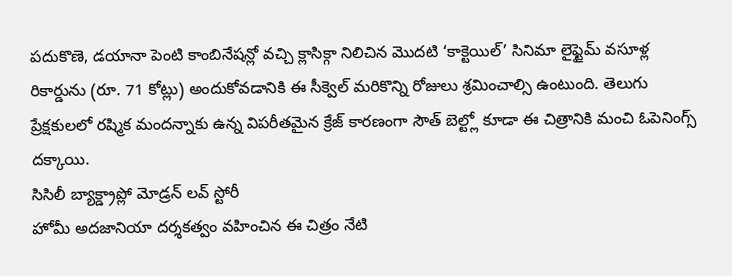పదుకొణె, డయానా పెంటి కాంబినేషన్లో వచ్చి క్లాసిక్గా నిలిచిన మొదటి ‘కాక్టెయిల్’ సినిమా లైఫ్టైమ్ వసూళ్ల రికార్డును (రూ. 71 కోట్లు) అందుకోవడానికి ఈ సీక్వెల్ మరికొన్ని రోజులు శ్రమించాల్సి ఉంటుంది. తెలుగు ప్రేక్షకులలో రష్మిక మందన్నాకు ఉన్న విపరీతమైన క్రేజ్ కారణంగా సౌత్ బెల్ట్లో కూడా ఈ చిత్రానికి మంచి ఓపెనింగ్స్ దక్కాయి.
సిసిలీ బ్యాక్డ్రాప్లో మోడ్రన్ లవ్ స్టోరీ
హోమీ అదజానియా దర్శకత్వం వహించిన ఈ చిత్రం నేటి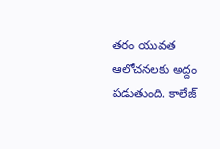తరం యువత ఆలోచనలకు అద్దం పడుతుంది. కాలేజ్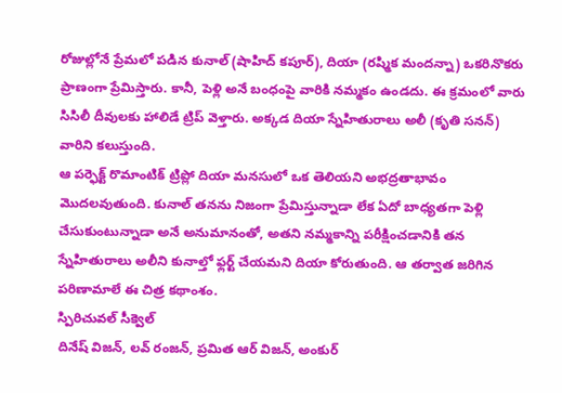రోజుల్లోనే ప్రేమలో పడిన కునాల్ (షాహిద్ కపూర్), దియా (రష్మిక మందన్నా) ఒకరినొకరు ప్రాణంగా ప్రేమిస్తారు. కానీ, పెళ్లి అనే బంధంపై వారికి నమ్మకం ఉండదు. ఈ క్రమంలో వారు సిసిలీ దీవులకు హాలిడే ట్రిప్ వెళ్తారు. అక్కడ దియా స్నేహితురాలు అలీ (కృతి సనన్) వారిని కలుస్తుంది.
ఆ పర్ఫెక్ట్ రొమాంటిక్ ట్రిప్లో దియా మనసులో ఒక తెలియని అభద్రతాభావం మొదలవుతుంది. కునాల్ తనను నిజంగా ప్రేమిస్తున్నాడా లేక ఏదో బాధ్యతగా పెళ్లి చేసుకుంటున్నాడా అనే అనుమానంతో, అతని నమ్మకాన్ని పరీక్షించడానికి తన స్నేహితురాలు అలీని కునాల్తో ఫ్లర్ట్ చేయమని దియా కోరుతుంది. ఆ తర్వాత జరిగిన పరిణామాలే ఈ చిత్ర కథాంశం.
స్పిరిచువల్ సీక్వెల్
దినేష్ విజన్, లవ్ రంజన్, ప్రమిత ఆర్ విజన్, అంకుర్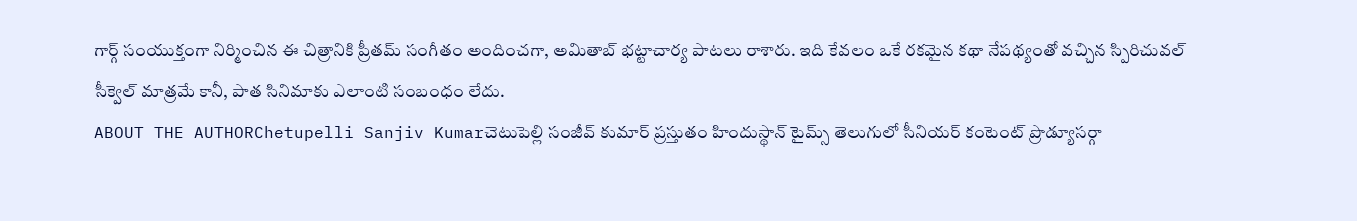గార్గ్ సంయుక్తంగా నిర్మించిన ఈ చిత్రానికి ప్రీతమ్ సంగీతం అందించగా, అమితాబ్ భట్టాచార్య పాటలు రాశారు. ఇది కేవలం ఒకే రకమైన కథా నేపథ్యంతో వచ్చిన స్పిరిచువల్ సీక్వెల్ మాత్రమే కానీ, పాత సినిమాకు ఎలాంటి సంబంధం లేదు.
ABOUT THE AUTHORChetupelli Sanjiv Kumarచెటుపెల్లి సంజీవ్ కుమార్ ప్రస్తుతం హిందుస్థాన్ టైమ్స్ తెలుగులో సీనియర్ కంటెంట్ ప్రొడ్యూసర్గా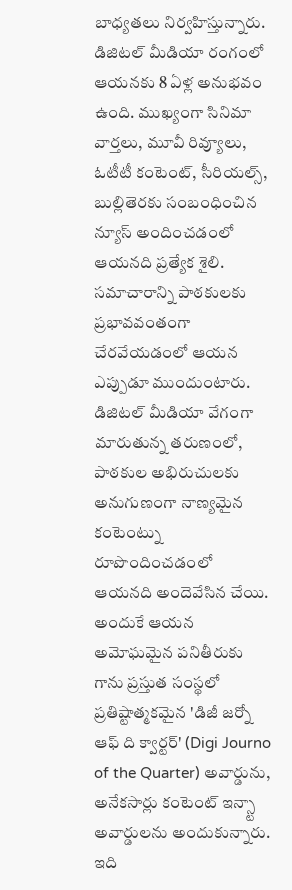బాధ్యతలు నిర్వహిస్తున్నారు. డిజిటల్ మీడియా రంగంలో ఆయనకు 8 ఏళ్ల అనుభవం ఉంది. ముఖ్యంగా సినిమా వార్తలు, మూవీ రివ్యూలు, ఓటీటీ కంటెంట్, సీరియల్స్, బుల్లితెరకు సంబంధించిన న్యూస్ అందించడంలో ఆయనది ప్రత్యేక శైలి. సమాచారాన్ని పాఠకులకు ప్రభావవంతంగా చేరవేయడంలో ఆయన ఎప్పుడూ ముందుంటారు. డిజిటల్ మీడియా వేగంగా మారుతున్న తరుణంలో, పాఠకుల అభిరుచులకు అనుగుణంగా నాణ్యమైన కంటెంట్ను రూపొందించడంలో ఆయనది అందెవేసిన చేయి. అందుకే ఆయన అమోఘమైన పనితీరుకు గాను ప్రస్తుత సంస్థలో ప్రతిష్టాత్మకమైన 'డిజీ జర్నో ఆఫ్ ది క్వార్టర్' (Digi Journo of the Quarter) అవార్డును, అనేకసార్లు కంటెంట్ ఇన్స్టా అవార్డులను అందుకున్నారు. ఇది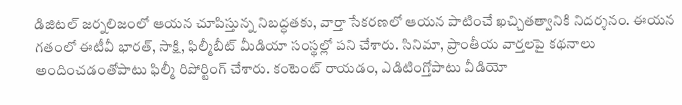డిజిటల్ జర్నలిజంలో ఆయన చూపిస్తున్న నిబద్ధతకు, వార్తా సేకరణలో ఆయన పాటించే ఖచ్చితత్వానికి నిదర్శనం. ఈయన గతంలో ఈటీవీ భారత్, సాక్షి, ఫిల్మీబీట్ మీడియా సంస్థల్లో పని చేశారు. సినిమా, ప్రాంతీయ వార్తలపై కథనాలు అందించడంతోపాటు ఫిల్మీ రిపోర్టింగ్ చేశారు. కంటెంట్ రాయడం, ఎడిటింగ్తోపాటు వీడియో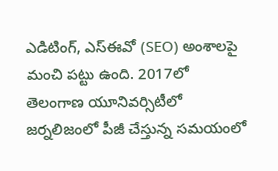ఎడిటింగ్, ఎస్ఈవో (SEO) అంశాలపై మంచి పట్టు ఉంది. 2017లో తెలంగాణ యూనివర్సిటీలో జర్నలిజంలో పీజీ చేస్తున్న సమయంలో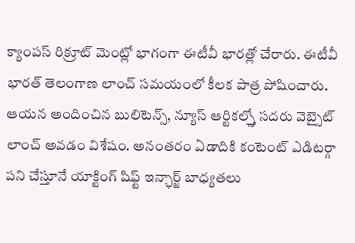క్యాంపస్ రిక్రూట్ మెంట్లో భాగంగా ఈటీవీ భారత్లో చేరారు. ఈటీవీ భారత్ తెలంగాణ లాంచ్ సమయంలో కీలక పాత్ర పోషించారు. ఆయన అందించిన బులిటెన్స్, న్యూస్ ఆర్టికల్స్తో సదరు వెబ్సైట్ లాంచ్ అవడం విశేషం. అనంతరం ఏడాదికి కంటెంట్ ఎడిటర్గా పని చేస్తూనే యాక్టింగ్ షిఫ్ట్ ఇన్ఛార్జ్ బాధ్యతలు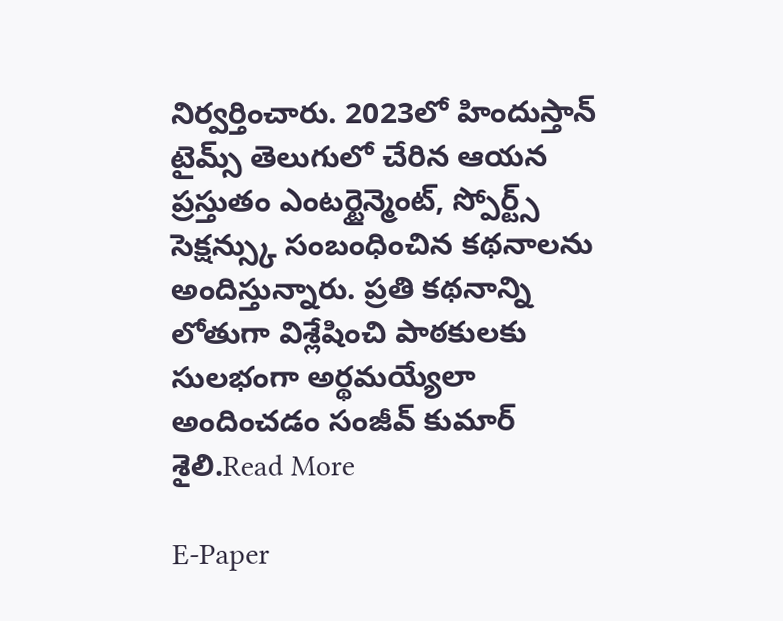నిర్వర్తించారు. 2023లో హిందుస్తాన్ టైమ్స్ తెలుగులో చేరిన ఆయన ప్రస్తుతం ఎంటర్టైన్మెంట్, స్పోర్ట్స్ సెక్షన్స్కు సంబంధించిన కథనాలను అందిస్తున్నారు. ప్రతి కథనాన్ని లోతుగా విశ్లేషించి పాఠకులకు సులభంగా అర్థమయ్యేలా అందించడం సంజీవ్ కుమార్ శైలి.Read More

E-Paper